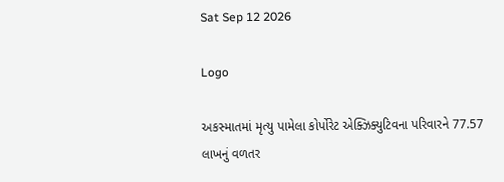Sat Sep 12 2026

Logo

અકસ્માતમાં મૃત્યુ પામેલા કોર્પોરેટ એક્ઝિક્યુટિવના પરિવારને 77.57 લાખનું વળતર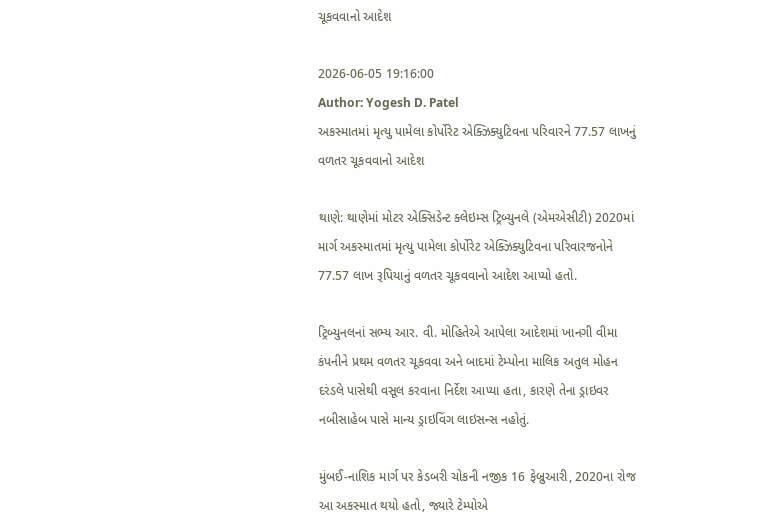ચૂકવવાનો આદેશ

2026-06-05 19:16:00
Author: Yogesh D. Patel
અકસ્માતમાં મૃત્યુ પામેલા કોર્પોરેટ એક્ઝિક્યુટિવના પરિવારને 77.57 લાખનું વળતર ચૂકવવાનો આદેશ

થાણે: થાણેમાં મોટર એક્સિડેન્ટ ક્લેઇમ્સ ટ્રિબ્યુનલે (એમએસીટી) 2020માં માર્ગ અકસ્માતમાં મૃત્યુ પામેલા કોર્પોરેટ એક્ઝિક્યુટિવના પરિવારજનોને 77.57 લાખ રૂપિયાનું વળતર ચૂકવવાનો આદેશ આપ્યો હતો.

ટ્રિબ્યુનલનાં સભ્ય આર. વી. મોહિતેએ આપેલા આદેશમાં ખાનગી વીમા કંપનીને પ્રથમ વળતર ચૂકવવા અને બાદમાં ટેમ્પોના માલિક અતુલ મોહન દરંડલે પાસેથી વસૂલ કરવાના નિર્દેશ આપ્યા હતા, કારણે તેના ડ્રાઇવર નબીસાહેબ પાસે માન્ય ડ્રાઇવિંગ લાઇસન્સ નહોતું.

મુંબઈ-નાશિક માર્ગ પર કેડબરી ચોકની નજીક 16 ફેબ્રુઆરી, 2020ના રોજ આ અકસ્માત થયો હતો, જ્યારે ટેમ્પોએ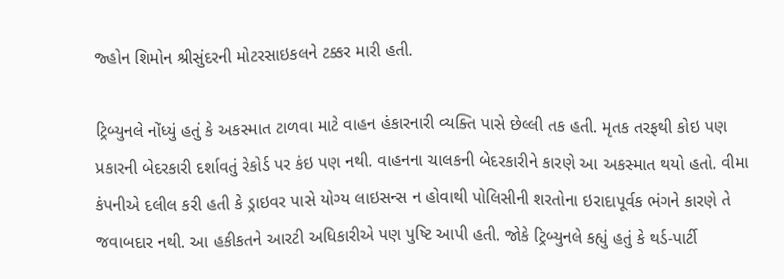જ્હોન શિમોન શ્રીસુંદરની મોટરસાઇકલને ટક્કર મારી હતી.

ટ્રિબ્યુનલે નોંધ્યું હતું કે અકસ્માત ટાળવા માટે વાહન હંકારનારી વ્યક્તિ પાસે છેલ્લી તક હતી. મૃતક તરફથી કોઇ પણ પ્રકારની બેદરકારી દર્શાવતું રેકોર્ડ પર કંઇ પણ નથી. વાહનના ચાલકની બેદરકારીને કારણે આ અકસ્માત થયો હતો. વીમા કંપનીએ દલીલ કરી હતી કે ડ્રાઇવર પાસે યોગ્ય લાઇસન્સ ન હોવાથી પોલિસીની શરતોના ઇરાદાપૂર્વક ભંગને કારણે તે જવાબદાર નથી. આ હકીકતને આરટી અધિકારીએ પણ પુષ્ટિ આપી હતી. જોકે ટ્રિબ્યુનલે કહ્યું હતું કે થર્ડ-પાર્ટી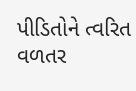પીડિતોને ત્વરિત વળતર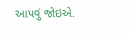આપવું જોઇએ.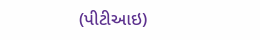(પીટીઆઇ)